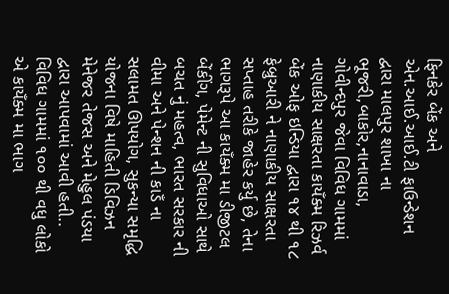ફિનકેર બેંક અને એન.આઈ.આઈ.ટી ફાઉન્ડેશન દ્વારા માલપુર શાખા ના ભૂજરી,બાકોર,નાનાવાડા, ગોવીન્દપુર જેવા વિવિધ ગામમાં નાણાકીય સાક્ષરતા કાયઁક્મ રિઝર્વ બેંક ઓફ ઇન્ડિયા દ્વારા ૧૪ થી ૧૮ ફેબ્રુઆરી ને નાણાકીય સાક્ષરતા સપ્તાહ તરીકે જાહેર કર્યુ છે, તેના ભાગરૂપે આ કાયઁક્મ મા ડીજીટલ બેંકીંગ, પેમેન્ટ ની સુવિધાઓ સાથે બચત નું મહત્વ, ભારત સરકાર ની વીમા અને પેન્શન ની કાડઁ ના સલામત ઊપયોગ, સુકન્યા સમૃદ્ધિ યોજના વિષે માહિતી ડિવિઝન મેનેજર તેજસ અને મેહુલ પંડયા દ્વારા આપવામાં આવી હતી.. વિવિધ ગામમાં ૧૦૦ થી વધુ લોકો એ કાયઁક્મ મા ભાગ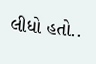લીધો હતો..